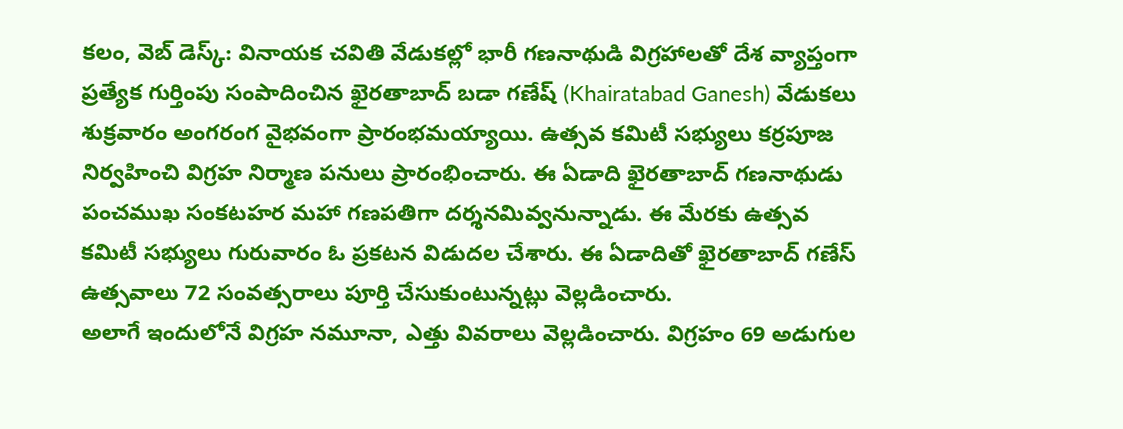కలం, వెబ్ డెస్క్: వినాయక చవితి వేడుకల్లో భారీ గణనాథుడి విగ్రహాలతో దేశ వ్యాప్తంగా ప్రత్యేక గుర్తింపు సంపాదించిన ఖైరతాబాద్ బడా గణేష్ (Khairatabad Ganesh) వేడుకలు శుక్రవారం అంగరంగ వైభవంగా ప్రారంభమయ్యాయి. ఉత్సవ కమిటీ సభ్యులు కర్రపూజ నిర్వహించి విగ్రహ నిర్మాణ పనులు ప్రారంభించారు. ఈ ఏడాది ఖైరతాబాద్ గణనాథుడు పంచముఖ సంకటహర మహా గణపతిగా దర్శనమివ్వనున్నాడు. ఈ మేరకు ఉత్సవ కమిటీ సభ్యులు గురువారం ఓ ప్రకటన విడుదల చేశారు. ఈ ఏడాదితో ఖైరతాబాద్ గణేస్ ఉత్సవాలు 72 సంవత్సరాలు పూర్తి చేసుకుంటున్నట్లు వెల్లడించారు.
అలాగే ఇందులోనే విగ్రహ నమూనా, ఎత్తు వివరాలు వెల్లడించారు. విగ్రహం 69 అడుగుల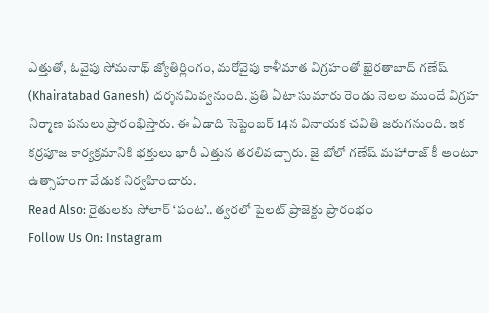ఎత్తుతో, ఓవైపు సోమనాథ్ జ్యోతిర్లింగం, మరోవైపు కాళీమాత విగ్రహంతో ఖైరతాబాద్ గణేష్ (Khairatabad Ganesh) దర్శనమివ్వనుంది. ప్రతి ఏటా సుమారు రెండు నెలల ముందే విగ్రహ నిర్మాణ పనులు ప్రారంభిస్తారు. ఈ ఏడాది సెప్టెంబర్ 14న వినాయక చవితి జరుగనుంది. ఇక కర్రపూజ కార్యక్రమానికి భక్తులు భారీ ఎత్తున తరలివచ్చారు. జై బోలో గణేష్ మహారాజ్ కీ అంటూ ఉత్సాహంగా వేడుక నిర్వహించారు.
Read Also: రైతులకు సోలార్ ‘పంట’.. త్వరలో పైలట్ ప్రాజెక్టు ప్రారంభం
Follow Us On: Instagram